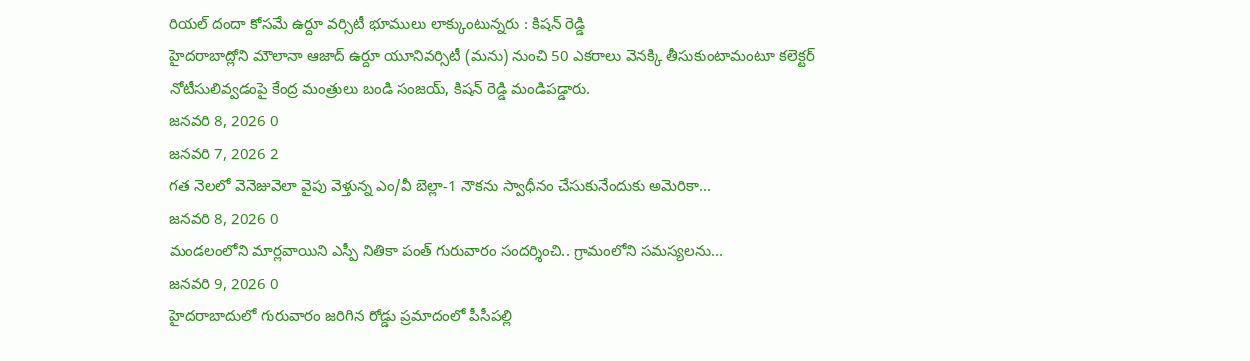రియల్ దందా కోసమే ఉర్దూ వర్సిటీ భూములు లాక్కుంటున్నరు : కిషన్ రెడ్డి
హైదరాబాద్లోని మౌలానా ఆజాద్ ఉర్దూ యూనివర్సిటీ (మను) నుంచి 50 ఎకరాలు వెనక్కి తీసుకుంటామంటూ కలెక్టర్ నోటీసులివ్వడంపై కేంద్ర మంత్రులు బండి సంజయ్, కిషన్ రెడ్డి మండిపడ్డారు.
జనవరి 8, 2026 0
జనవరి 7, 2026 2
గత నెలలో వెనెజువెలా వైపు వెళ్తున్న ఎం/వీ బెల్లా-1 నౌకను స్వాధీనం చేసుకునేందుకు అమెరికా...
జనవరి 8, 2026 0
మండలంలోని మార్లవాయిని ఎస్పీ నితికా పంత్ గురువారం సందర్శించి.. గ్రామంలోని సమస్యలను...
జనవరి 9, 2026 0
హైదరాబాదులో గురువారం జరిగిన రోడ్డు ప్రమాదంలో పీసీపల్లి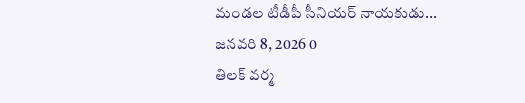మండల టీడీపీ సీనియర్ నాయకుడు...
జనవరి 8, 2026 0
తిలక్ వర్మ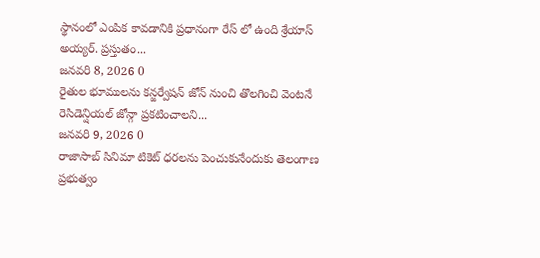స్థానంలో ఎంపిక కావడానికి ప్రధానంగా రేస్ లో ఉంది శ్రేయాస్ అయ్యర్. ప్రస్తుతం...
జనవరి 8, 2026 0
రైతుల భూములను కన్జర్వేషన్ జోన్ నుంచి తొలగించి వెంటనే రెసిడెన్షియల్ జోన్గా ప్రకటించాలని...
జనవరి 9, 2026 0
రాజాసాబ్ సినిమా టికెట్ ధరలను పెంచుకునేందుకు తెలంగాణ ప్రభుత్వం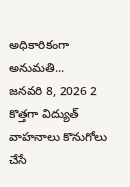అధికారికంగా అనుమతి...
జనవరి 8, 2026 2
కొత్తగా విద్యుత్ వాహనాలు కొనుగోలు చేసే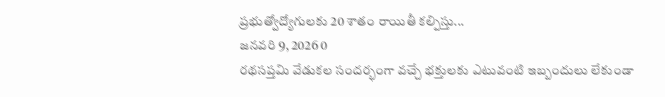ప్రభుత్వోద్యోగులకు 20 శాతం రాయితీ కల్పిస్తు...
జనవరి 9, 2026 0
రథసప్తమి వేడుకల సందర్భంగా వచ్చే భక్తులకు ఎటువంటి ఇబ్బందులు లేకుండా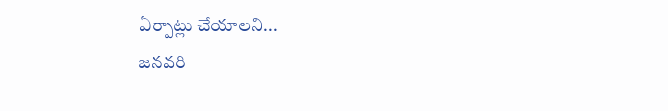ఏర్పాట్లు చేయాలని...
జనవరి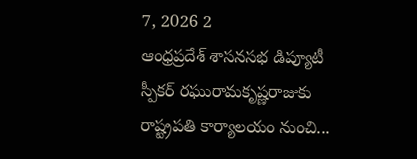7, 2026 2
ఆంధ్రప్రదేశ్ శాసనసభ డిప్యూటీ స్పీకర్ రఘురామకృష్ణరాజుకు రాష్ట్రపతి కార్యాలయం నుంచి...